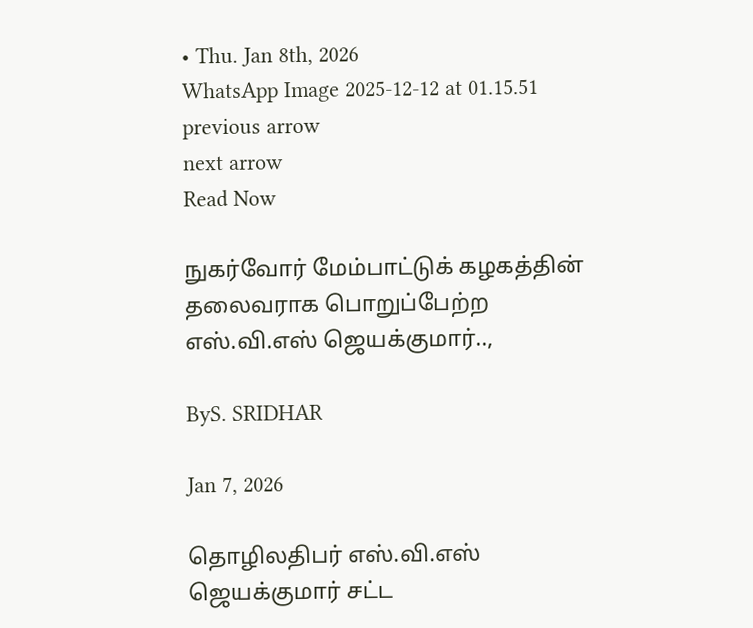• Thu. Jan 8th, 2026
WhatsApp Image 2025-12-12 at 01.15.51
previous arrow
next arrow
Read Now

நுகர்வோர் மேம்பாட்டுக் கழகத்தின் தலைவராக பொறுப்பேற்ற எஸ்.வி.எஸ் ஜெயக்குமார்..,

ByS. SRIDHAR

Jan 7, 2026

தொழிலதிபர் எஸ்.வி.எஸ் ஜெயக்குமார் சட்ட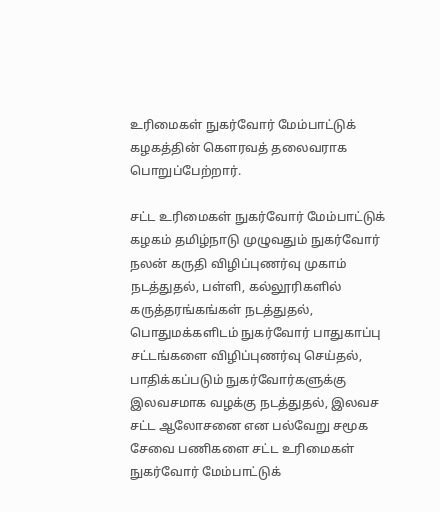உரிமைகள் நுகர்வோர் மேம்பாட்டுக் கழகத்தின் கௌரவத் தலைவராக பொறுப்பேற்றார்.

சட்ட உரிமைகள் நுகர்வோர் மேம்பாட்டுக் கழகம் தமிழ்நாடு முழுவதும் நுகர்வோர் நலன் கருதி விழிப்புணர்வு முகாம் நடத்துதல், பள்ளி, கல்லூரிகளில் கருத்தரங்கங்கள் நடத்துதல், பொதுமக்களிடம் நுகர்வோர் பாதுகாப்பு சட்டங்களை விழிப்புணர்வு செய்தல், பாதிக்கப்படும் நுகர்வோர்களுக்கு இலவசமாக வழக்கு நடத்துதல், இலவச சட்ட ஆலோசனை என பல்வேறு சமூக சேவை பணிகளை சட்ட உரிமைகள் நுகர்வோர் மேம்பாட்டுக்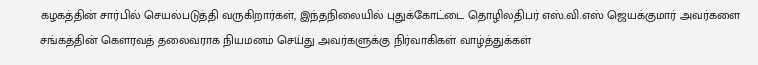கழகத்தின் சார்பில் செயல்படுத்தி வருகிறார்கள், இந்தநிலையில் புதுக்கோட்டை தொழிலதிபர் எஸ்.வி.எஸ் ஜெயக்குமார் அவர்களை சங்கத்தின் கௌரவத் தலைவராக நியமனம் செய்து அவர்களுக்கு நிர்வாகிகள் வாழ்த்துக்கள்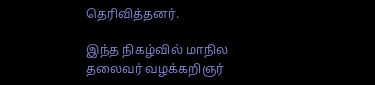தெரிவித்தனர்.

இந்த நிகழ்வில் மாநில தலைவர் வழக்கறிஞர்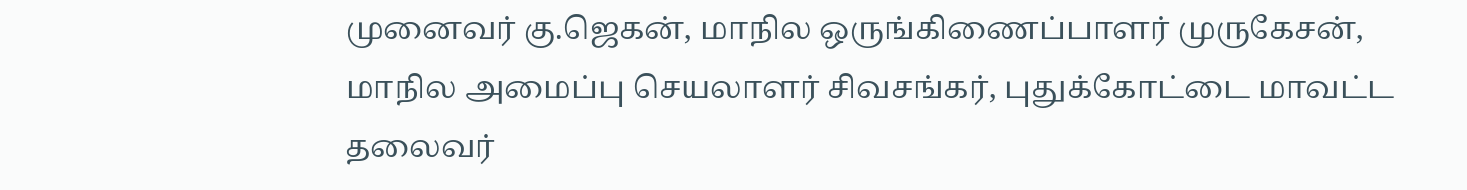முனைவர் கு.ஜெகன், மாநில ஒருங்கிணைப்பாளர் முருகேசன், மாநில அமைப்பு செயலாளர் சிவசங்கர், புதுக்கோட்டை மாவட்ட தலைவர்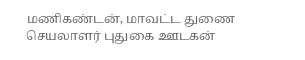மணிகண்டன், மாவட்ட துணை செயலாளர் புதுகை ஊடகன்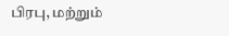பிரபு, மற்றும்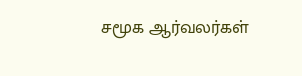சமூக ஆர்வலர்கள்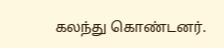கலந்து கொண்டனர்.